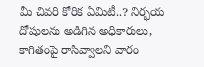మీ చివరి కోరిక ఏమిటీ..? నిర్భయ దోషులను అడిగిన అధికారులు, కాగితంపై రాసివ్వాలని వారం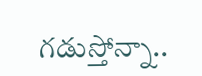గడుస్తోన్నా..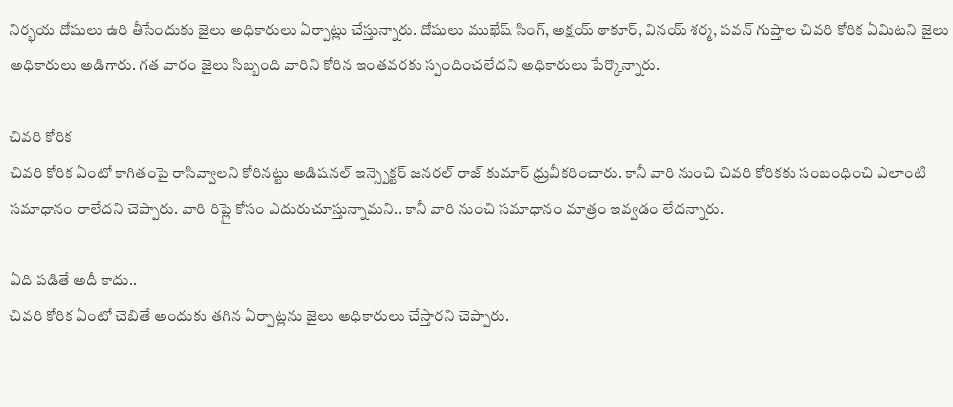నిర్భయ దోషులు ఉరి తీసేందుకు జైలు అధికారులు ఏర్పాట్లు చేస్తున్నారు. దోషులు ముఖేష్ సింగ్, అక్షయ్ ఠాకూర్, వినయ్ శర్మ, పవన్ గుప్తాల చివరి కోరిక ఏమిటని జైలు అధికారులు అడిగారు. గత వారం జైలు సిబ్బంది వారిని కోరిన ఇంతవరకు స్పందించలేదని అధికారులు పేర్కొన్నారు.

చివరి కోరిక
చివరి కోరిక ఏంటో కాగితంపై రాసివ్వాలని కోరినట్టు అడిషనల్ ఇన్స్పెక్టర్ జనరల్ రాజ్ కుమార్ ధ్రువీకరించారు. కానీ వారి నుంచి చివరి కోరికకు సంబంధించి ఎలాంటి సమాధానం రాలేదని చెప్పారు. వారి రిప్లై కోసం ఎదురుచూస్తున్నామని.. కానీ వారి నుంచి సమాధానం మాత్రం ఇవ్వడం లేదన్నారు.

ఏది పడితే అదీ కాదు..
చివరి కోరిక ఏంటో చెబితే అందుకు తగిన ఏర్పాట్లను జైలు అధికారులు చేస్తారని చెప్పారు.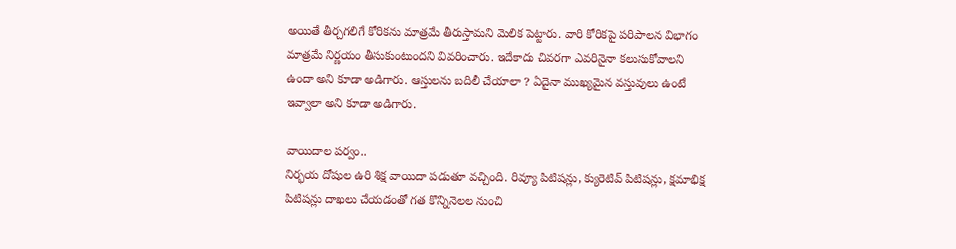అయితే తీర్చగలిగే కోరికను మాత్రమే తీరుస్తామని మెలిక పెట్టారు. వారి కోరికపై పరిపాలన విభాగం మాత్రమే నిర్ణయం తీసుకుంటుందని వివరించారు. ఇదేకాదు చివరగా ఎవరినైనా కలుసుకోవాలని ఉందా అని కూడా అడిగారు. ఆస్తులను బదిలీ చేయాలా ? ఏదైనా ముఖ్యమైన వస్తువులు ఉంటే ఇవ్వాలా అని కూడా అడిగారు.

వాయిదాల పర్వం..
నిర్భయ దోషుల ఉరి శిక్ష వాయిదా పడుతూ వచ్చింది. రివ్యూ పిటిషన్లు, క్యురెటివ్ పిటిషన్లు, క్షమాభిక్ష పిటిషన్లు దాఖలు చేయడంతో గత కొన్నినెలల నుంచి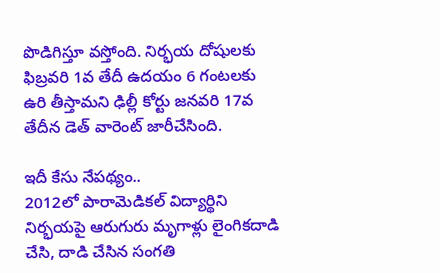పొడిగిస్తూ వస్తోంది. నిర్భయ దోషులకు ఫిబ్రవరి 1వ తేదీ ఉదయం 6 గంటలకు ఉరి తీస్తామని ఢిల్లీ కోర్టు జనవరి 17వ తేదీన డెత్ వారెంట్ జారీచేసింది.

ఇదీ కేసు నేపథ్యం..
2012లో పారామెడికల్ విద్యార్థిని నిర్భయపై ఆరుగురు మృగాళ్లు లైంగికదాడి చేసి, దాడి చేసిన సంగతి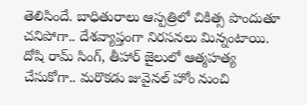తెలిసిందే. బాధితురాలు ఆస్పత్రిలో చికిత్స పొందుతూ చనిపోగా.. దేశవ్యాప్తంగా నిరసనలు మిన్నంటాయి. దోషి రామ్ సింగ్, తీహార్ జైలులో ఆత్మహత్య చేసుకోగా.. మరొకడు జువైనల్ హోం నుంచి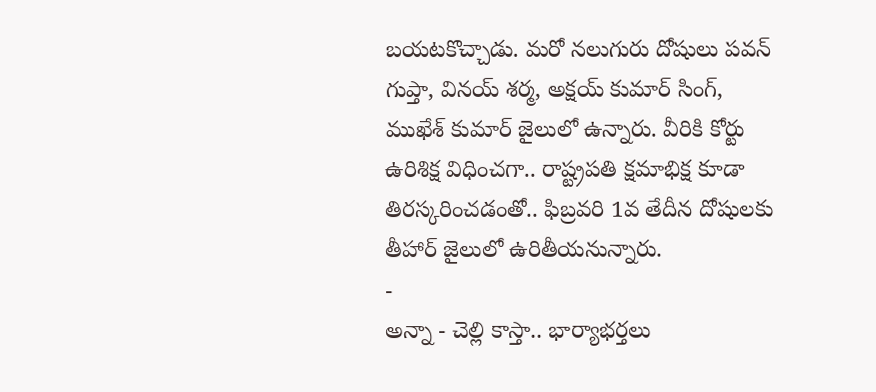బయటకొచ్చాడు. మరో నలుగురు దోషులు పవన్ గుప్తా, వినయ్ శర్మ, అక్షయ్ కుమార్ సింగ్, ముఖేశ్ కుమార్ జైలులో ఉన్నారు. వీరికి కోర్టు ఉరిశిక్ష విధించగా.. రాష్ట్రపతి క్షమాభిక్ష కూడా తిరస్కరించడంతో.. ఫిబ్రవరి 1వ తేదీన దోషులకు తీహార్ జైలులో ఉరితీయనున్నారు.
-
అన్నా - చెల్లి కాస్తా.. భార్యాభర్తలు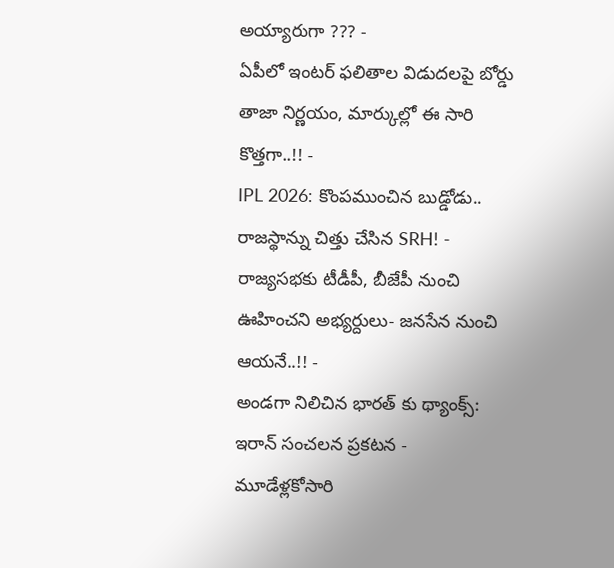అయ్యారుగా ??? -
ఏపీలో ఇంటర్ ఫలితాల విడుదలపై బోర్డు తాజా నిర్ణయం, మార్కుల్లో ఈ సారి కొత్తగా..!! -
IPL 2026: కొంపముంచిన బుడ్డోడు.. రాజస్థాన్ను చిత్తు చేసిన SRH! -
రాజ్యసభకు టీడీపీ, బీజేపీ నుంచి ఊహించని అభ్యర్దులు- జనసేన నుంచి ఆయనే..!! -
అండగా నిలిచిన భారత్ కు థ్యాంక్స్: ఇరాన్ సంచలన ప్రకటన -
మూడేళ్లకోసారి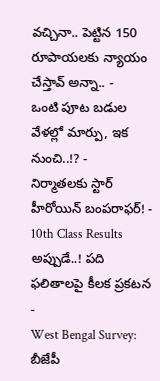వచ్చినా.. పెట్టిన 150 రూపాయలకు న్యాయం చేస్తావ్ అన్నా.. -
ఒంటి పూట బడుల వేళల్లో మార్పు, ఇక నుంచి..!? -
నిర్మాతలకు స్టార్ హీరోయిన్ బంపరాఫర్! -
10th Class Results అప్పుడే..! పది ఫలితాలపై కీలక ప్రకటన -
West Bengal Survey: బీజేపీ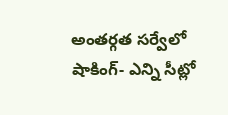అంతర్గత సర్వేలో షాకింగ్- ఎన్ని సీట్లో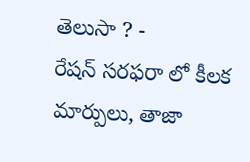తెలుసా ? -
రేషన్ సరఫరా లో కీలక మార్పులు, తాజా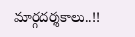మార్గదర్శకాలు..!!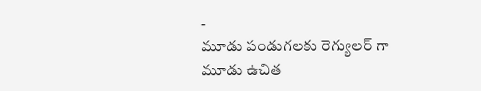-
మూడు పండుగలకు రెగ్యులర్ గా మూడు ఉచిత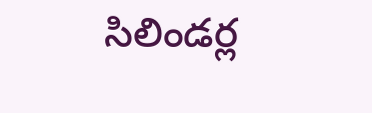సిలిండర్ల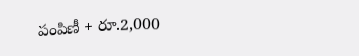పంపిణీ + రూ.2,000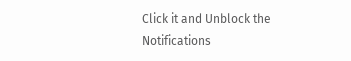Click it and Unblock the Notifications